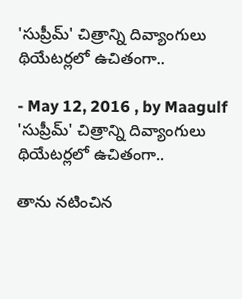'సుప్రీమ్‌' చిత్రాన్ని దివ్యాంగులు థియేటర్లలో ఉచితంగా..

- May 12, 2016 , by Maagulf
'సుప్రీమ్‌' చిత్రాన్ని దివ్యాంగులు థియేటర్లలో ఉచితంగా..

తాను నటించిన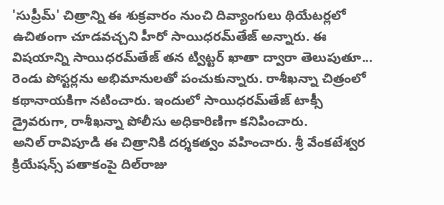'సుప్రీమ్‌' చిత్రాన్ని ఈ శుక్రవారం నుంచి దివ్యాంగులు థియేటర్లలో ఉచితంగా చూడవచ్చని హీరో సాయిధరమ్‌తేజ్‌ అన్నారు. ఈ విషయాన్ని సాయిధరమ్‌తేజ్‌ తన ట్విట్టర్‌ ఖాతా ద్వారా తెలుపుతూ... రెండు పోస్టర్లను అభిమానులతో పంచుకున్నారు. రాశీఖన్నా చిత్రంలో కథానాయకిగా నటించారు. ఇందులో సాయిధరమ్‌తేజ్‌ టాక్సీ డ్రైవరుగా, రాశీఖన్నా పోలీసు అధికారిణిగా కనిపించారు.
అనిల్‌ రావిపూడి ఈ చిత్రానికి దర్శకత్వం వహించారు. శ్రీ వేంకటేశ్వర క్రియేషన్స్‌ పతాకంపై దిల్‌రాజు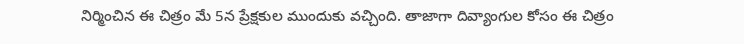నిర్మించిన ఈ చిత్రం మే 5న ప్రేక్షకుల ముందుకు వచ్చింది. తాజాగా దివ్యాంగుల కోసం ఈ చిత్రం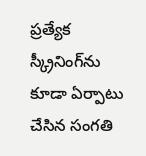ప్రత్యేక స్క్రీనింగ్‌ను కూడా ఏర్పాటు చేసిన సంగతి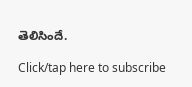తెలిసిందే.

Click/tap here to subscribe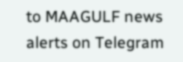to MAAGULF news alerts on Telegram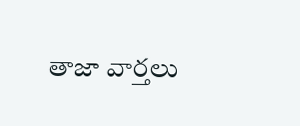తాజా వార్తలు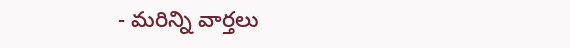- మరిన్ని వార్తలు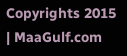Copyrights 2015 | MaaGulf.com